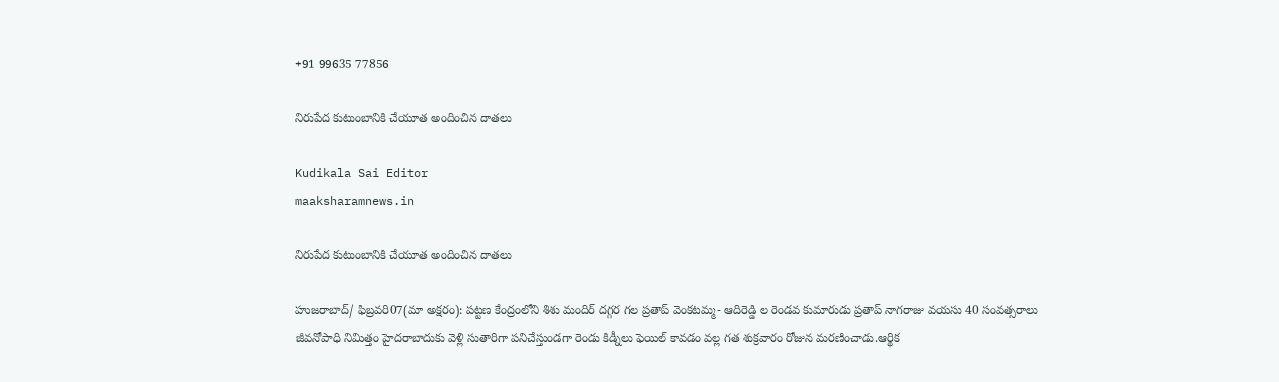+91 99635 77856

నిరుపేద కుటుంబానికి చేయూత అందించిన దాతలు

Kudikala Sai Editor
maaksharamnews.in

నిరుపేద కుటుంబానికి చేయూత అందించిన దాతలు

హుజరాబాద్/ ఫిబ్రవరి07(మా అక్షరం): పట్టణ కేంద్రంలోని శిశు మందిర్ దగ్గర గల ప్రతాప్ వెంకటమ్మ- ఆదిరెడ్డి ల రెండవ కుమారుడు ప్రతాప్ నాగరాజు వయసు 40 సంవత్సరాలు జీవనోపాధి నిమిత్తం హైదరాబాదుకు వెళ్లి సుతారిగా పనిచేస్తుండగా రెండు కిడ్నీలు ఫెయిల్ కావడం వల్ల గత శుక్రవారం రోజున మరణించాడు.ఆర్థిక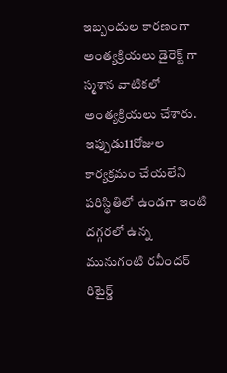ఇబ్బందుల కారణంగా అంత్యక్రియలు డైరెక్ట్ గా స్మశాన వాటికలో అంత్యక్రియలు చేశారు. ఇప్పుడు11రోజుల కార్యక్రమం చేయలేని పరిస్థితిలో ఉండగా ఇంటి దగ్గరలో ఉన్న మునుగంటి రవీందర్ రిటైర్డ్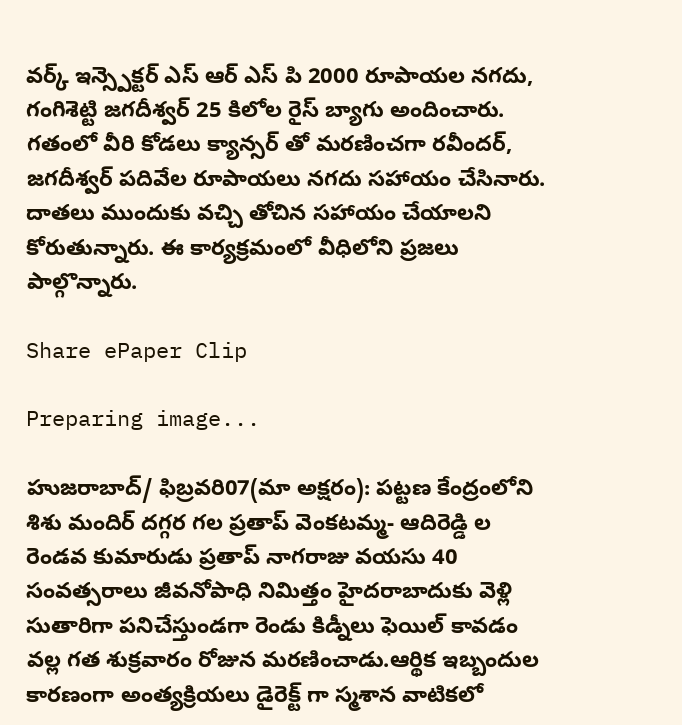వర్క్ ఇన్స్పెక్టర్ ఎస్ ఆర్ ఎస్ పి 2000 రూపాయల నగదు, గంగిశెట్టి జగదీశ్వర్ 25 కిలోల రైస్ బ్యాగు అందించారు. గతంలో వీరి కోడలు క్యాన్సర్ తో మరణించగా రవీందర్, జగదీశ్వర్ పదివేల రూపాయలు నగదు సహాయం చేసినారు. దాతలు ముందుకు వచ్చి తోచిన సహాయం చేయాలని కోరుతున్నారు. ఈ కార్యక్రమంలో వీధిలోని ప్రజలు పాల్గొన్నారు.

Share ePaper Clip

Preparing image...

హుజరాబాద్/ ఫిబ్రవరి07(మా అక్షరం): పట్టణ కేంద్రంలోని శిశు మందిర్ దగ్గర గల ప్రతాప్ వెంకటమ్మ- ఆదిరెడ్డి ల రెండవ కుమారుడు ప్రతాప్ నాగరాజు వయసు 40 సంవత్సరాలు జీవనోపాధి నిమిత్తం హైదరాబాదుకు వెళ్లి సుతారిగా పనిచేస్తుండగా రెండు కిడ్నీలు ఫెయిల్ కావడం వల్ల గత శుక్రవారం రోజున మరణించాడు.ఆర్థిక ఇబ్బందుల కారణంగా అంత్యక్రియలు డైరెక్ట్ గా స్మశాన వాటికలో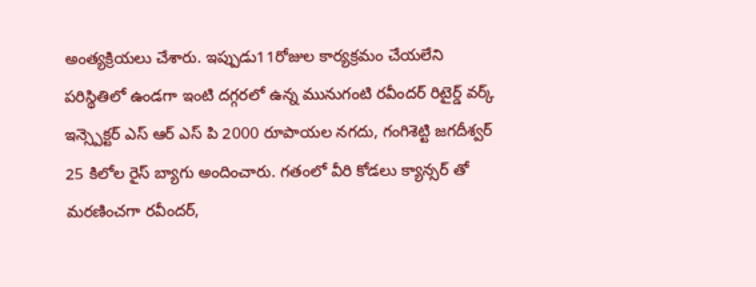అంత్యక్రియలు చేశారు. ఇప్పుడు11రోజుల కార్యక్రమం చేయలేని పరిస్థితిలో ఉండగా ఇంటి దగ్గరలో ఉన్న మునుగంటి రవీందర్ రిటైర్డ్ వర్క్ ఇన్స్పెక్టర్ ఎస్ ఆర్ ఎస్ పి 2000 రూపాయల నగదు, గంగిశెట్టి జగదీశ్వర్ 25 కిలోల రైస్ బ్యాగు అందించారు. గతంలో వీరి కోడలు క్యాన్సర్ తో మరణించగా రవీందర్,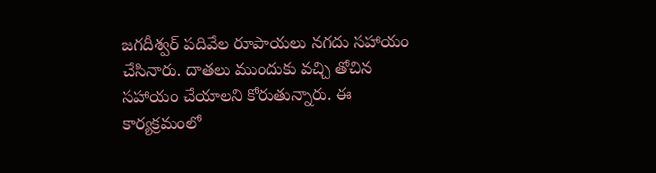జగదీశ్వర్ పదివేల రూపాయలు నగదు సహాయం చేసినారు. దాతలు ముందుకు వచ్చి తోచిన సహాయం చేయాలని కోరుతున్నారు. ఈ కార్యక్రమంలో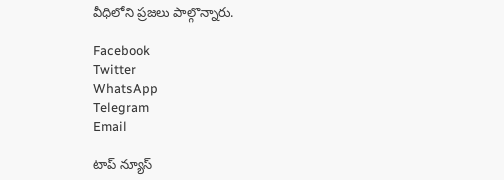వీధిలోని ప్రజలు పాల్గొన్నారు.

Facebook
Twitter
WhatsApp
Telegram
Email

టాప్ న్యూస్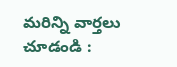మరిన్ని వార్తలు చూడండి :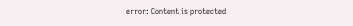error: Content is protected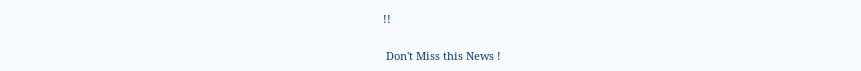!!

 Don't Miss this News !